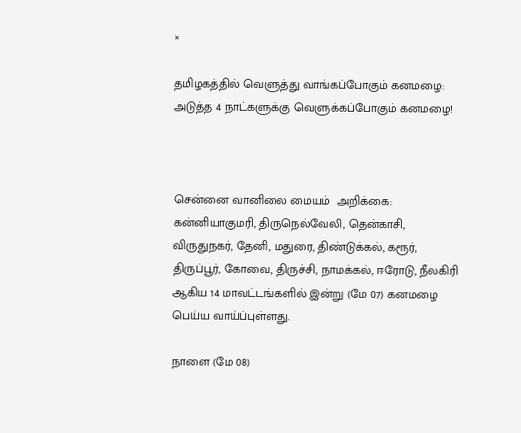×

தமிழகத்தில் வெளுத்து வாங்கப்போகும் கனமழை: அடுத்த 4 நாட்களுக்கு வெளுக்கப்போகும் கனமழை!



சென்னை வானிலை மையம்  அறிக்கை: கன்னியாகுமரி, திருநெல்வேலி, தென்காசி, விருதுநகர், தேனி, மதுரை, திண்டுக்கல், கரூர், திருப்பூர், கோவை, திருச்சி, நாமக்கல், ஈரோடு, நீலகிரி ஆகிய 14 மாவட்டங்களில் இன்று (மே 07) கனமழை பெய்ய வாய்ப்புள்ளது.

நாளை (மே 08)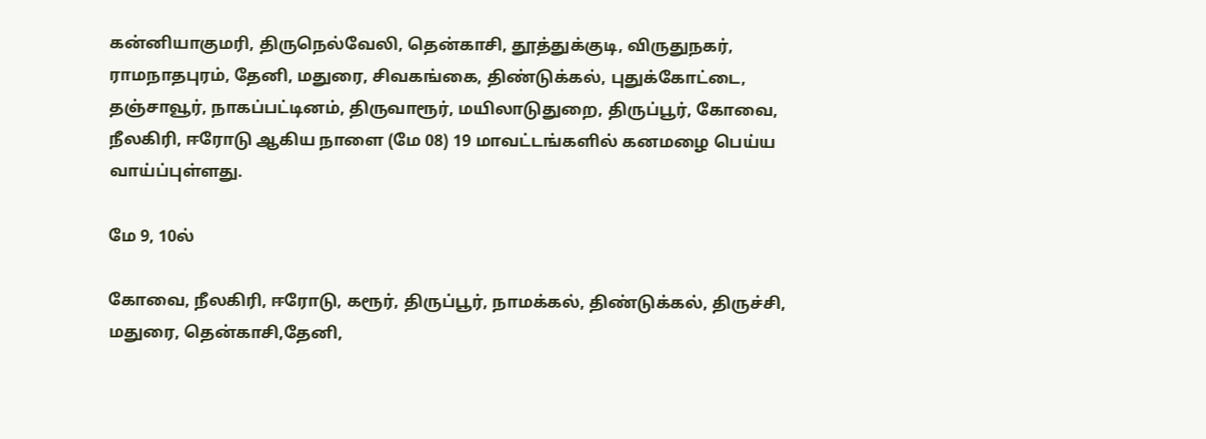கன்னியாகுமரி, திருநெல்வேலி, தென்காசி, தூத்துக்குடி, விருதுநகர், ராமநாதபுரம், தேனி, மதுரை, சிவகங்கை, திண்டுக்கல், புதுக்கோட்டை, தஞ்சாவூர், நாகப்பட்டினம், திருவாரூர், மயிலாடுதுறை, திருப்பூர், கோவை, நீலகிரி, ஈரோடு ஆகிய நாளை (மே 08) 19 மாவட்டங்களில் கனமழை பெய்ய வாய்ப்புள்ளது.

மே 9, 10ல்

கோவை, நீலகிரி, ஈரோடு, கரூர், திருப்பூர், நாமக்கல், திண்டுக்கல், திருச்சி, மதுரை, தென்காசி,தேனி,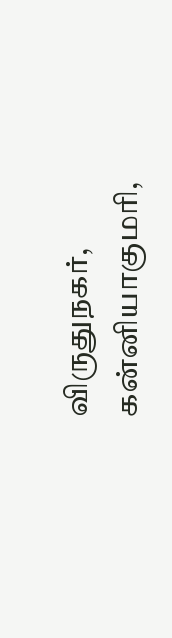விருதுநகர், கன்னியாகுமரி,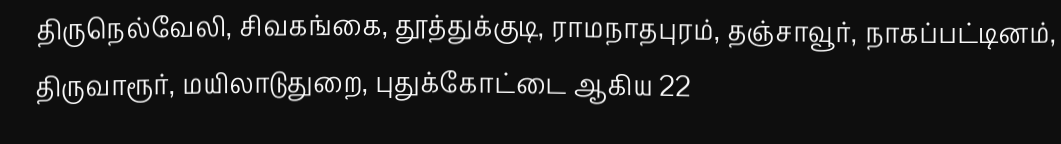திருநெல்வேலி, சிவகங்கை, தூத்துக்குடி, ராமநாதபுரம், தஞ்சாவூர், நாகப்பட்டினம், திருவாரூர், மயிலாடுதுறை, புதுக்கோட்டை ஆகிய 22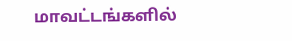மாவட்டங்களில்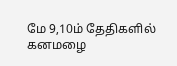மே 9,10ம் தேதிகளில் கனமழை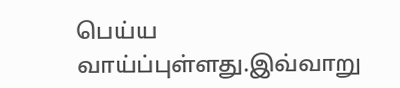பெய்ய வாய்ப்புள்ளது.இவ்வாறு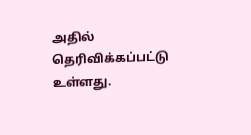அதில் தெரிவிக்கப்பட்டு உள்ளது.